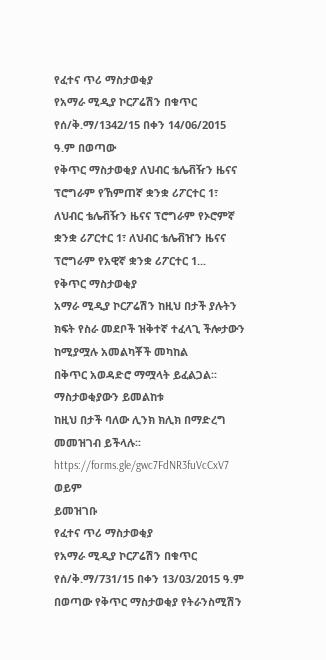የፈተና ጥሪ ማስታወቂያ
የአማራ ሚዲያ ኮርፖሬሽን በቁጥር የሰ/ቅ.ማ/1342/15 በቀን 14/06/2015 ዓ.ም በወጣው
የቅጥር ማስታወቂያ ለህብር ቴሌቭዥን ዜናና ፕሮግራም የኸምጠኛ ቋንቋ ሪፖርተር 1፣ ለህብር ቴሌቭዥን ዜናና ፕሮግራም የኦሮምኛ ቋንቋ ሪፖርተር 1፣ ለህብር ቴሌቭዠን ዜናና ፕሮግራም የአዊኛ ቋንቋ ሪፖርተር 1...
የቅጥር ማስታወቂያ
አማራ ሚዲያ ኮርፖሬሽን ከዚህ በታች ያሉትን ክፍት የስራ መደቦች ዝቅተኛ ተፈላጊ ችሎታውን ከሚያሟሉ አመልካቾች መካከል
በቅጥር አወዳድሮ ማሟላት ይፈልጋል፡፡
ማስታወቂያውን ይመልከቱ
ከዚህ በታች ባለው ሊንክ ክሊክ በማድረግ መመዝገብ ይችላሉ፡፡
https://forms.gle/gwc7FdNR3fuVcCxV7
ወይም
ይመዝገቡ
የፈተና ጥሪ ማስታወቂያ
የአማራ ሚዲያ ኮርፖሬሽን በቁጥር የሰ/ቅ.ማ/731/15 በቀን 13/03/2015 ዓ.ም በወጣው የቅጥር ማስታወቂያ የትራንስሚሽን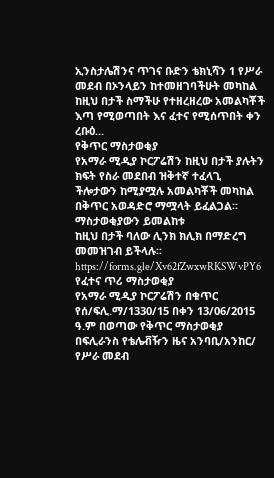ኢንስታሌሽንና ጥገና ቡድን ቴክኒሻን 1 የሥራ መደብ በኦንላይን ከተመዘገባችሁት መካከል ከዚህ በታች ስማችሁ የተዘረዘረው አመልካቾች እጣ የሚወጣበት እና ፈተና የሚሰጥበት ቀን ረቡዕ...
የቅጥር ማስታወቂያ
የአማራ ሚዲያ ኮርፖሬሽን ከዚህ በታች ያሉትን ክፍት የስራ መደበብ ዝቅተኛ ተፈላጊ ችሎታውን ከሚያሟሉ አመልካቾች መካከል
በቅጥር አወዳድሮ ማሟላት ይፈልጋል፡፡
ማስታወቂያውን ይመልከቱ
ከዚህ በታች ባለው ሊንክ ክሊክ በማድረግ መመዝገብ ይችላሉ፡፡
https://forms.gle/Xv62fZwxwRKSWvPY6
የፈተና ጥሪ ማስታወቂያ
የአማራ ሚዲያ ኮርፖሬሽን በቁጥር የሰ/ፍሊ.ማ/1330/15 በቀን 13/06/2015 ዓ.ም በወጣው የቅጥር ማስታወቂያ በፍሊራንስ የቴሌቭዥን ዜና አንባቢ/አንከር/ የሥራ መደብ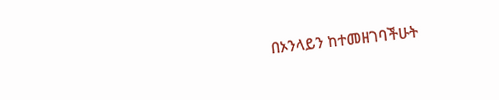በኦንላይን ከተመዘገባችሁት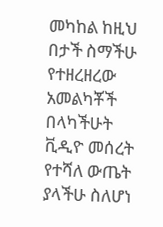መካከል ከዚህ በታች ስማችሁ የተዘረዘረው አመልካቾች በላካችሁት ቪዲዮ መሰረት የተሻለ ውጤት ያላችሁ ስለሆነ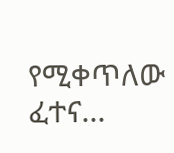የሚቀጥለው ፈተና...